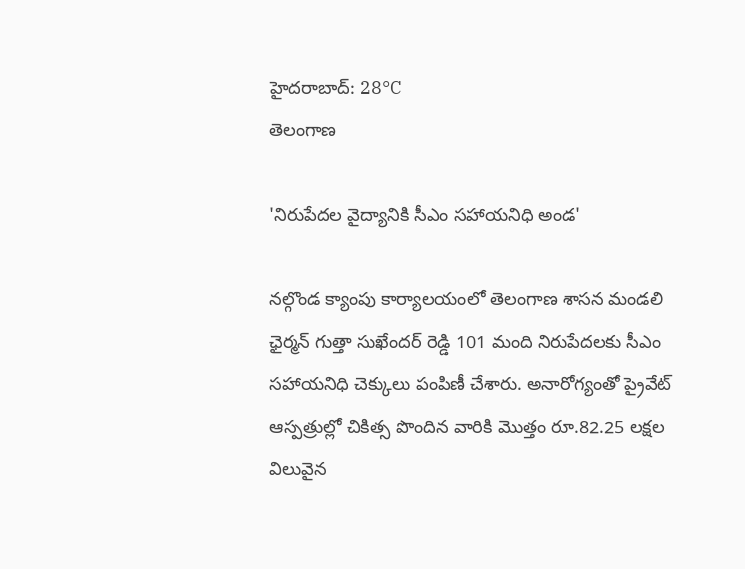హైదరాబాద్: 28°C
తెలంగాణ

'నిరుపేదల వైద్యానికి సీఎం సహాయనిధి అండ'

నల్గొండ క్యాంపు కార్యాలయంలో తెలంగాణ శాసన మండలి ఛైర్మన్ గుత్తా సుఖేందర్ రెడ్డి 101 మంది నిరుపేదలకు సీఎం సహాయనిధి చెక్కులు పంపిణీ చేశారు. అనారోగ్యంతో ప్రైవేట్ ఆస్పత్రుల్లో చికిత్స పొందిన వారికి మొత్తం రూ.82.25 లక్షల విలువైన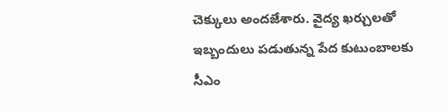చెక్కులు అందజేశారు. వైద్య ఖర్చులతో ఇబ్బందులు పడుతున్న పేద కుటుంబాలకు సీఎం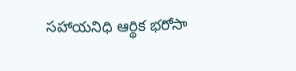సహాయనిధి ఆర్థిక భరోసా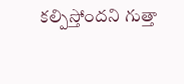కల్పిస్తోందని గుత్తా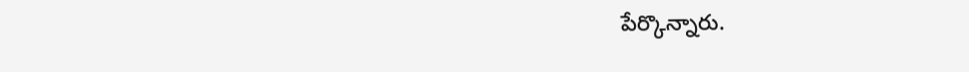పేర్కొన్నారు.